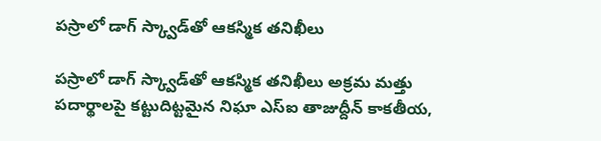పస్రాలో డాగ్ స్క్వాడ్‌తో ఆకస్మిక తనిఖీలు

పస్రాలో డాగ్ స్క్వాడ్‌తో ఆకస్మిక తనిఖీలు అక్రమ మత్తు పదార్థాలపై కట్టుదిట్టమైన నిఘా ఎస్‌ఐ తాజుద్దీన్ కాకతీయ,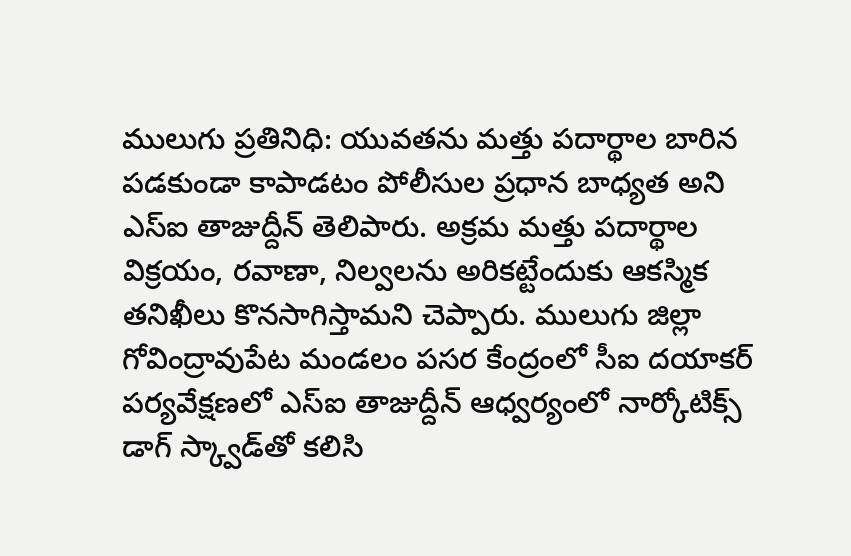ములుగు ప్రతినిధి: యువతను మత్తు పదార్థాల బారిన పడకుండా కాపాడటం పోలీసుల ప్రధాన బాధ్యత అని ఎస్‌ఐ తాజుద్దీన్ తెలిపారు. అక్రమ మత్తు పదార్థాల విక్రయం, రవాణా, నిల్వలను అరికట్టేందుకు ఆకస్మిక తనిఖీలు కొనసాగిస్తామని చెప్పారు. ములుగు జిల్లా గోవింద్రావుపేట మండలం పసర కేంద్రంలో సీఐ దయాకర్ పర్యవేక్షణలో ఎస్‌ఐ తాజుద్దీన్ ఆధ్వర్యంలో నార్కోటిక్స్ డాగ్ స్క్వాడ్‌తో కలిసి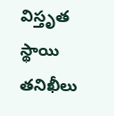విస్తృత స్థాయి తనిఖీలు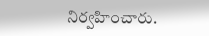నిర్వహించారు.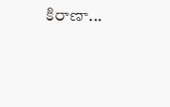కిరాణా...